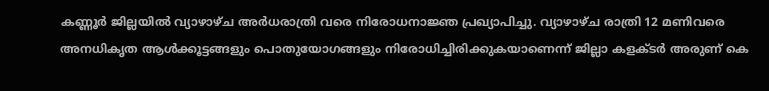കണ്ണൂർ ജില്ലയിൽ വ്യാഴാഴ്ച അർധരാത്രി വരെ നിരോധനാജ്ഞ പ്രഖ്യാപിച്ചു. വ്യാഴാഴ്ച രാത്രി 12 മണിവരെ അനധികൃത ആൾക്കൂട്ടങ്ങളും പൊതുയോഗങ്ങളും നിരോധിച്ചിരിക്കുകയാണെന്ന് ജില്ലാ കളക്ടർ അരുണ് കെ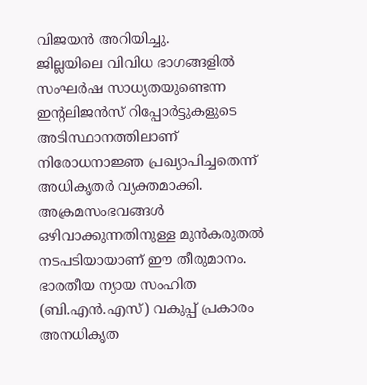വിജയൻ അറിയിച്ചു.
ജില്ലയിലെ വിവിധ ഭാഗങ്ങളിൽ സംഘർഷ സാധ്യതയുണ്ടെന്ന ഇന്റലിജൻസ് റിപ്പോർട്ടുകളുടെ അടിസ്ഥാനത്തിലാണ് നിരോധനാജ്ഞ പ്രഖ്യാപിച്ചതെന്ന് അധികൃതർ വ്യക്തമാക്കി. അക്രമസംഭവങ്ങൾ ഒഴിവാക്കുന്നതിനുള്ള മുൻകരുതൽ നടപടിയായാണ് ഈ തീരുമാനം.
ഭാരതീയ ന്യായ സംഹിത (ബി.എൻ.എസ്) വകുപ്പ് പ്രകാരം അനധികൃത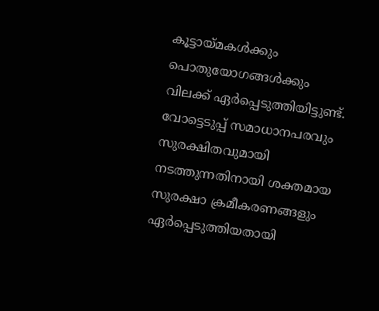കൂട്ടായ്മകൾക്കും പൊതുയോഗങ്ങൾക്കും വിലക്ക് ഏർപ്പെടുത്തിയിട്ടുണ്ട്. വോട്ടെടുപ്പ് സമാധാനപരവും സുരക്ഷിതവുമായി നടത്തുന്നതിനായി ശക്തമായ സുരക്ഷാ ക്രമീകരണങ്ങളും ഏർപ്പെടുത്തിയതായി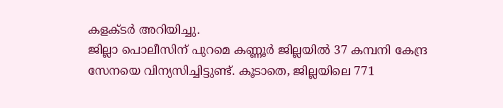കളക്ടർ അറിയിച്ചു.
ജില്ലാ പൊലീസിന് പുറമെ കണ്ണൂർ ജില്ലയിൽ 37 കമ്പനി കേന്ദ്ര സേനയെ വിന്യസിച്ചിട്ടുണ്ട്. കൂടാതെ, ജില്ലയിലെ 771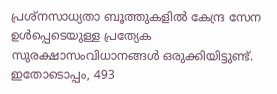പ്രശ്നസാധ്യതാ ബൂത്തുകളിൽ കേന്ദ്ര സേന ഉൾപ്പെടെയുള്ള പ്രത്യേക സുരക്ഷാസംവിധാനങ്ങൾ ഒരുക്കിയിട്ടുണ്ട്. ഇതോടൊപ്പം, 493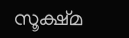സൂക്ഷ്മ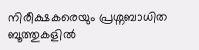നിരീക്ഷകരെയും പ്രശ്നബാധിത ബൂത്തുകളിൽ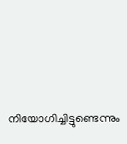നിയോഗിച്ചിട്ടുണ്ടെന്നും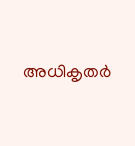അധികൃതർ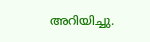അറിയിച്ചു.